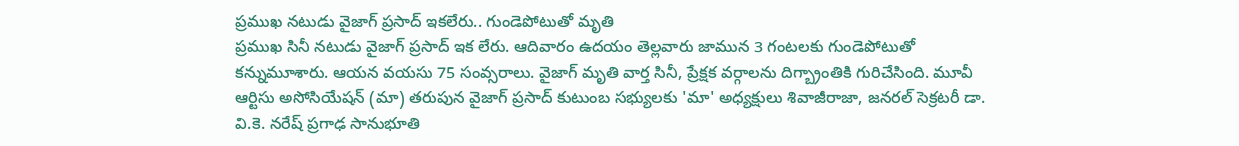ప్రముఖ నటుడు వైజాగ్ ప్రసాద్ ఇకలేరు.. గుండెపోటుతో మృతి
ప్రముఖ సినీ నటుడు వైజాగ్ ప్రసాద్ ఇక లేరు. ఆదివారం ఉదయం తెల్లవారు జామున 3 గంటలకు గుండెపోటుతో కన్నుమూశారు. ఆయన వయసు 75 సంవ్సరాలు. వైజాగ్ మృతి వార్త సినీ, ప్రేక్షక వర్గాలను దిగ్బ్రాంతికి గురిచేసింది. మూవీ ఆర్టిసు అసోసియేషన్ (మా) తరుపున వైజాగ్ ప్రసాద్ కుటుంబ సభ్యులకు 'మా' అధ్యక్షులు శివాజీరాజా, జనరల్ సెక్రటరీ డా. వి.కె. నరేష్ ప్రగాఢ సానుభూతి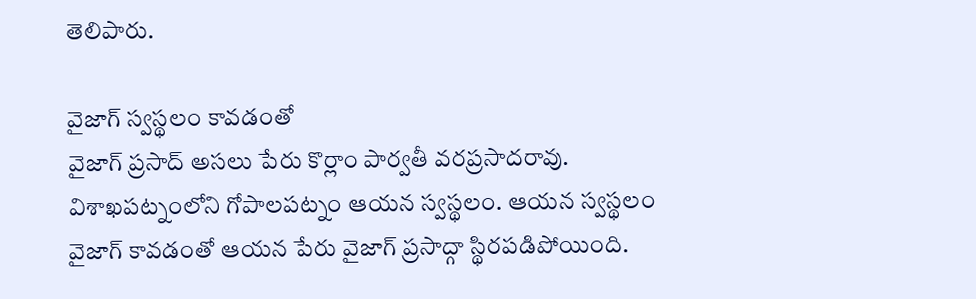తెలిపారు.

వైజాగ్ స్వస్థలం కావడంతో
వైజాగ్ ప్రసాద్ అసలు పేరు కొర్లాం పార్వతీ వరప్రసాదరావు. విశాఖపట్నంలోని గోపాలపట్నం ఆయన స్వస్థలం. ఆయన స్వస్థలం వైజాగ్ కావడంతో ఆయన పేరు వైజాగ్ ప్రసాద్గా స్థిరపడిపోయింది.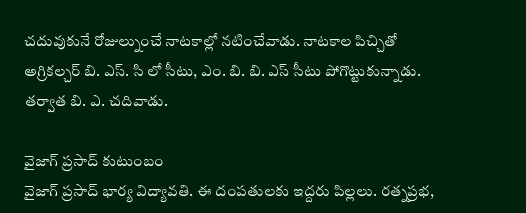చదువుకునే రోజుల్నుంచే నాటకాల్లో నటించేవాడు. నాటకాల పిచ్చితో అగ్రికల్చర్ బి. ఎస్. సి లో సీటు, ఎం. బి. బి. ఎస్ సీటు పోగొట్టుకున్నాడు. తర్వాత బి. ఎ. చదివాడు.

వైజాగ్ ప్రసాద్ కుటుంబం
వైజాగ్ ప్రసాద్ భార్య విద్యావతి. ఈ దంపతులకు ఇద్దరు పిల్లలు. రత్నప్రభ,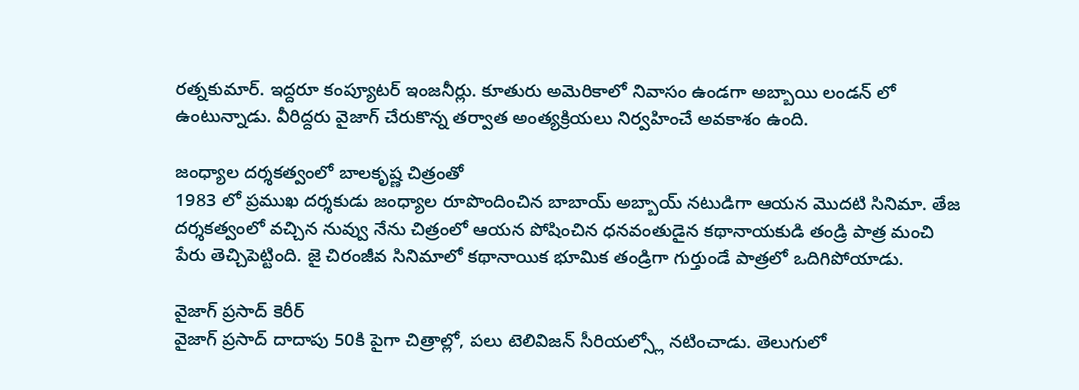రత్నకుమార్. ఇద్దరూ కంప్యూటర్ ఇంజనీర్లు. కూతురు అమెరికాలో నివాసం ఉండగా అబ్బాయి లండన్ లో ఉంటున్నాడు. వీరిద్దరు వైజాగ్ చేరుకొన్న తర్వాత అంత్యక్రియలు నిర్వహించే అవకాశం ఉంది.

జంధ్యాల దర్శకత్వంలో బాలకృష్ణ చిత్రంతో
1983 లో ప్రముఖ దర్శకుడు జంధ్యాల రూపొందించిన బాబాయ్ అబ్బాయ్ నటుడిగా ఆయన మొదటి సినిమా. తేజ దర్శకత్వంలో వచ్చిన నువ్వు నేను చిత్రంలో ఆయన పోషించిన ధనవంతుడైన కథానాయకుడి తండ్రి పాత్ర మంచి పేరు తెచ్చిపెట్టింది. జై చిరంజీవ సినిమాలో కథానాయిక భూమిక తండ్రిగా గుర్తుండే పాత్రలో ఒదిగిపోయాడు.

వైజాగ్ ప్రసాద్ కెరీర్
వైజాగ్ ప్రసాద్ దాదాపు 50కి పైగా చిత్రాల్లో, పలు టెలివిజన్ సీరియల్స్లో నటించాడు. తెలుగులో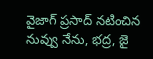వైజాగ్ ప్రసాద్ నటించిన నువ్వు నేను, భద్ర, జై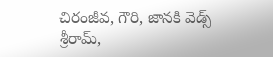చిరంజీవ, గౌరి, జానకి వెడ్స్ శ్రీరామ్,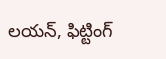లయన్, ఫిట్టింగ్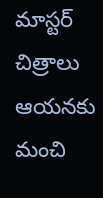మాస్టర్ చిత్రాలు ఆయనకు మంచి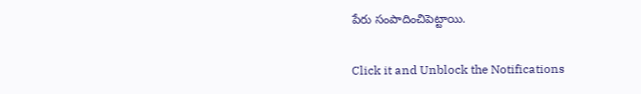పేరు సంపాదించిపెట్టాయి.


Click it and Unblock the Notifications